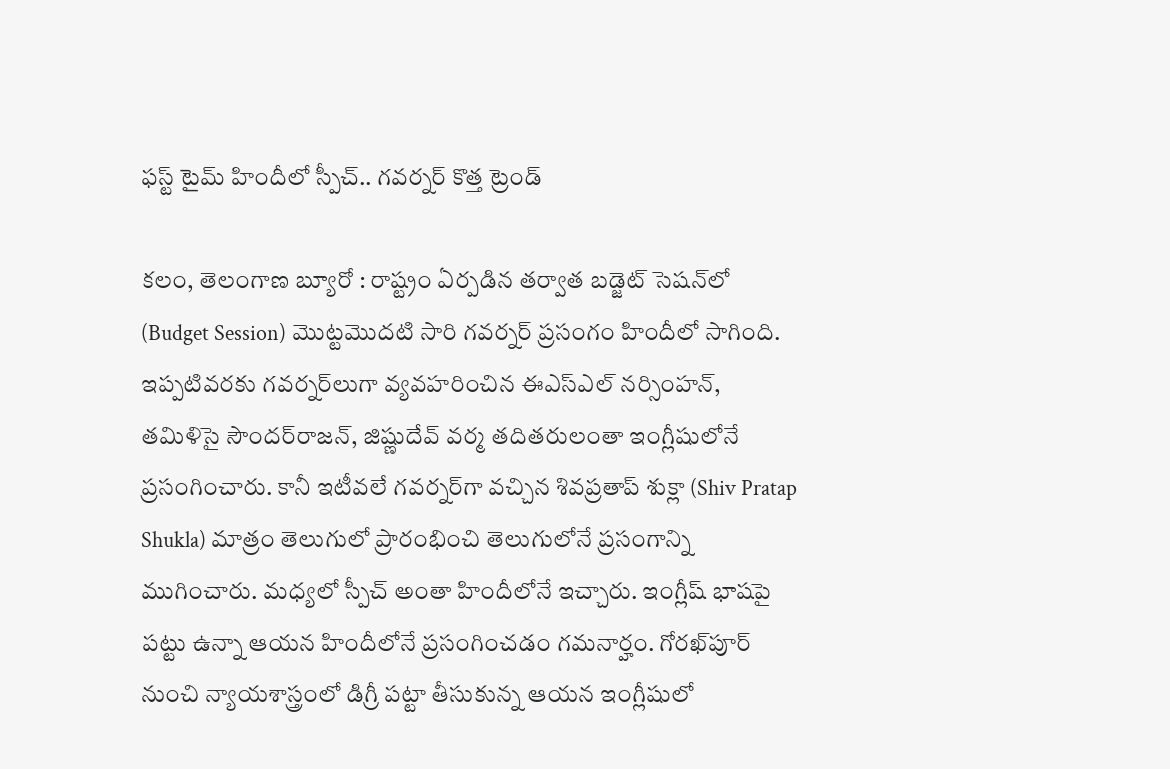ఫస్ట్ టైమ్ హిందీలో స్పీచ్.. గవర్నర్ కొత్త ట్రెండ్

కలం, తెలంగాణ బ్యూరో : రాష్ట్రం ఏర్పడిన తర్వాత బడ్జెట్ సెషన్‌లో (Budget Session) మొట్టమొదటి సారి గవర్నర్ ప్రసంగం హిందీలో సాగింది. ఇప్పటివరకు గవర్నర్‌లుగా వ్యవహరించిన ఈఎస్ఎల్ నర్సింహన్, తమిళిసై సౌందర్‌రాజన్, జిష్ణుదేవ్ వర్మ తదితరులంతా ఇంగ్లీషులోనే ప్రసంగించారు. కానీ ఇటీవలే గవర్నర్‌గా వచ్చిన శివప్రతాప్ శుక్లా (Shiv Pratap Shukla) మాత్రం తెలుగులో ప్రారంభించి తెలుగులోనే ప్రసంగాన్ని ముగించారు. మధ్యలో స్పీచ్ అంతా హిందీలోనే ఇచ్చారు. ఇంగ్లీష్ భాషపై పట్టు ఉన్నా ఆయన హిందీలోనే ప్రసంగించడం గమనార్హం. గోరఖ్‌పూర్ నుంచి న్యాయశాస్త్రంలో డిగ్రీ పట్టా తీసుకున్న ఆయన ఇంగ్లీషులో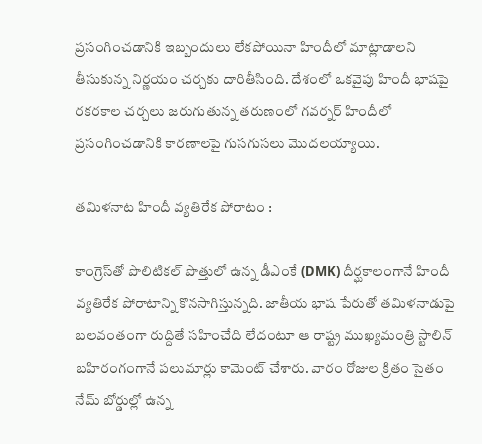ప్రసంగించడానికి ఇబ్బందులు లేకపోయినా హిందీలో మాట్లాడాలని తీసుకున్న నిర్ణయం చర్చకు దారితీసింది. దేశంలో ఒకవైపు హిందీ భాషపై రకరకాల చర్చలు జరుగుతున్న తరుణంలో గవర్నర్ హిందీలో ప్రసంగించడానికి కారణాలపై గుసగుసలు మొదలయ్యాయి.

తమిళనాట హిందీ వ్యతిరేక పోరాటం :

కాంగ్రెస్‌తో పొలిటికల్ పొత్తులో ఉన్న డీఎంకే (DMK) దీర్ఘకాలంగానే హిందీ వ్యతిరేక పోరాటాన్ని కొనసాగిస్తున్నది. జాతీయ భాష పేరుతో తమిళనాడుపై బలవంతంగా రుద్దితే సహించేది లేదంటూ ఆ రాష్ట్ర ముఖ్యమంత్రి స్టాలిన్ బహిరంగంగానే పలుమార్లు కామెంట్ చేశారు. వారం రోజుల క్రితం సైతం నేమ్ బోర్డుల్లో ఉన్న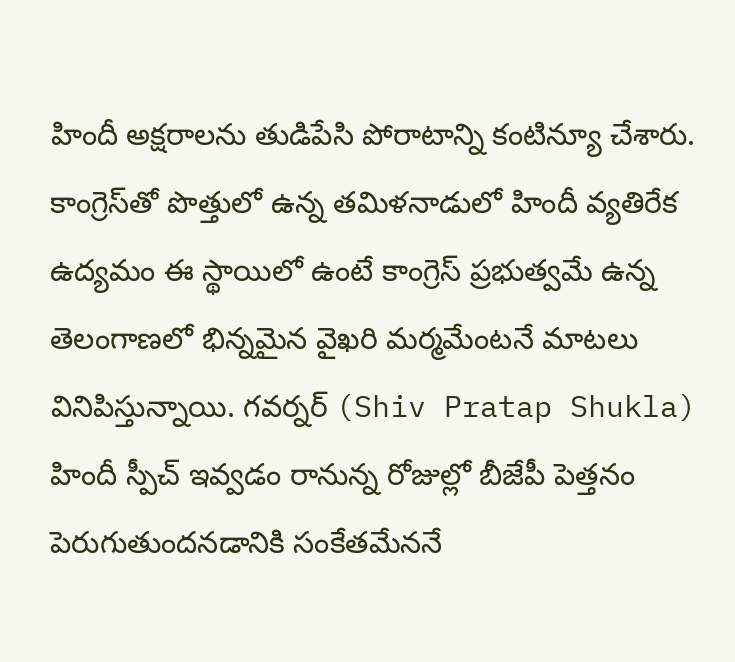హిందీ అక్షరాలను తుడిపేసి పోరాటాన్ని కంటిన్యూ చేశారు. కాంగ్రెస్‌తో పొత్తులో ఉన్న తమిళనాడులో హిందీ వ్యతిరేక ఉద్యమం ఈ స్థాయిలో ఉంటే కాంగ్రెస్ ప్రభుత్వమే ఉన్న తెలంగాణలో భిన్నమైన వైఖరి మర్మమేంటనే మాటలు వినిపిస్తున్నాయి. గవర్నర్ (Shiv Pratap Shukla) హిందీ స్పీచ్ ఇవ్వడం రానున్న రోజుల్లో బీజేపీ పెత్తనం పెరుగుతుందనడానికి సంకేతమేననే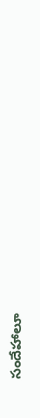సందేహాలూ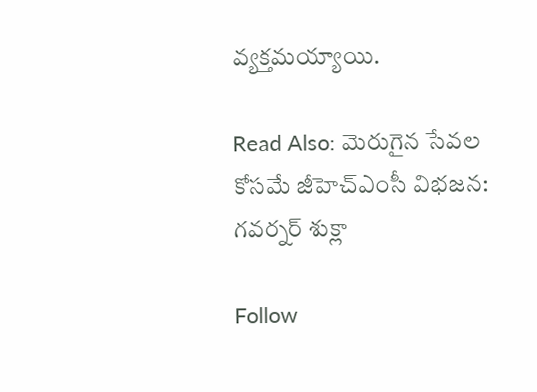వ్యక్తమయ్యాయి.

Read Also: మెరుగైన సేవ‌ల కోస‌మే జీహెచ్ఎంసీ విభ‌జ‌న: గ‌వ‌ర్న‌ర్ శుక్లా

Follow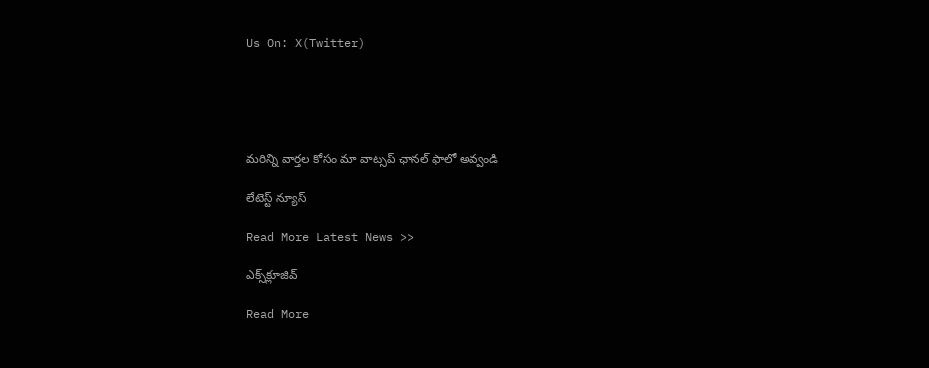Us On: X(Twitter)





మ‌రిన్ని వార్త‌ల కోసం మా వాట్స‌ప్ ఛాన‌ల్ ఫాలో అవ్వండి

లేటెస్ట్ న్యూస్‌

Read More Latest News >>

ఎక్స్‌క్లూజివ్‌

Read More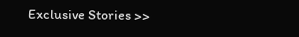Exclusive Stories >>